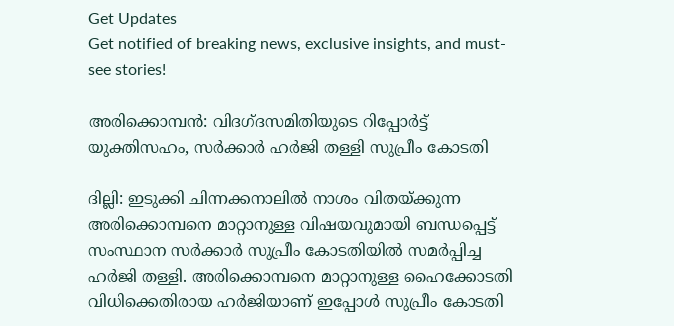Get Updates
Get notified of breaking news, exclusive insights, and must-see stories!

അരിക്കൊമ്പന്‍: വിദഗ്ദസമിതിയുടെ റിപ്പോര്‍ട്ട് യുക്തിസഹം, സര്‍ക്കാര്‍ ഹര്‍ജി തള്ളി സുപ്രീം കോടതി

ദില്ലി: ഇടുക്കി ചിന്നക്കനാലില്‍ നാശം വിതയ്ക്കുന്ന അരിക്കൊമ്പനെ മാറ്റാനുള്ള വിഷയവുമായി ബന്ധപ്പെട്ട് സംസ്ഥാന സര്‍ക്കാര്‍ സുപ്രീം കോടതിയില്‍ സമര്‍പ്പിച്ച ഹര്‍ജി തള്ളി. അരിക്കൊമ്പനെ മാറ്റാനുള്ള ഹൈക്കോടതി വിധിക്കെതിരായ ഹര്‍ജിയാണ് ഇപ്പോള്‍ സുപ്രീം കോടതി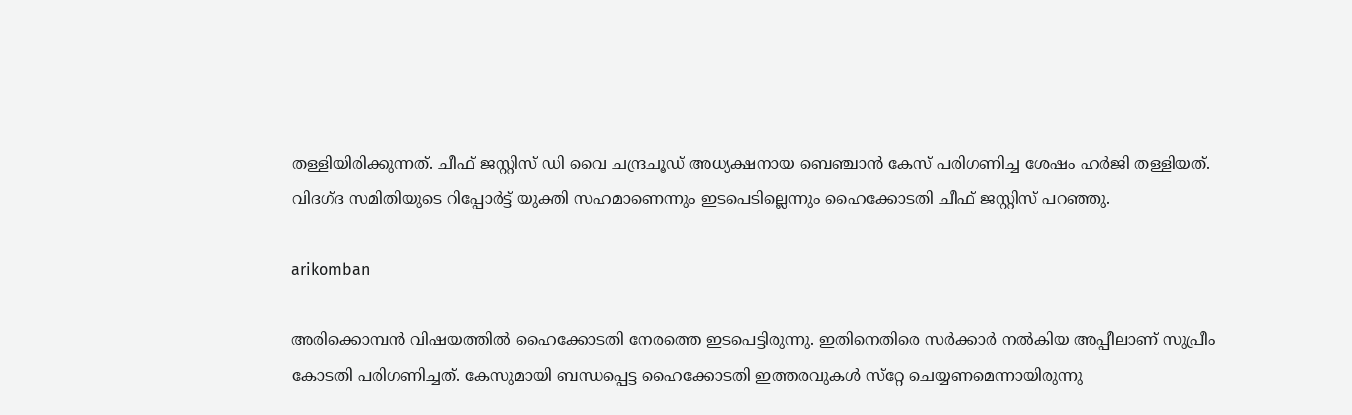തള്ളിയിരിക്കുന്നത്. ചീഫ് ജസ്റ്റിസ് ഡി വൈ ചന്ദ്രചൂഡ് അധ്യക്ഷനായ ബെഞ്ചാന്‍ കേസ് പരിഗണിച്ച ശേഷം ഹര്‍ജി തള്ളിയത്. വിദഗ്ദ സമിതിയുടെ റിപ്പോര്‍ട്ട് യുക്തി സഹമാണെന്നും ഇടപെടില്ലെന്നും ഹൈക്കോടതി ചീഫ് ജസ്റ്റിസ് പറഞ്ഞു.

arikomban

അരിക്കൊമ്പന്‍ വിഷയത്തില്‍ ഹൈക്കോടതി നേരത്തെ ഇടപെട്ടിരുന്നു. ഇതിനെതിരെ സര്‍ക്കാര്‍ നല്‍കിയ അപ്പീലാണ് സുപ്രീം കോടതി പരിഗണിച്ചത്. കേസുമായി ബന്ധപ്പെട്ട ഹൈക്കോടതി ഇത്തരവുകള്‍ സ്‌റ്റേ ചെയ്യണമെന്നായിരുന്നു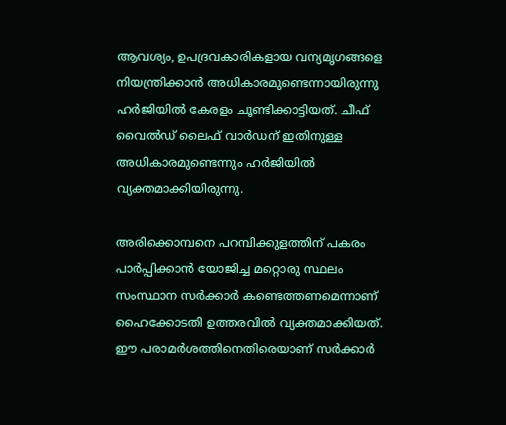ആവശ്യം, ഉപദ്രവകാരികളായ വന്യമൃഗങ്ങളെ നിയന്ത്രിക്കാന്‍ അധികാരമുണ്ടെന്നായിരുന്നു ഹര്‍ജിയില്‍ കേരളം ചൂണ്ടിക്കാട്ടിയത്. ചീഫ് വൈല്‍ഡ് ലൈഫ് വാര്‍ഡന് ഇതിനുള്ള അധികാരമുണ്ടെന്നും ഹര്‍ജിയില്‍ വ്യക്തമാക്കിയിരുന്നു.

അരിക്കൊമ്പനെ പറമ്പിക്കുളത്തിന് പകരം പാര്‍പ്പിക്കാന്‍ യോജിച്ച മറ്റൊരു സ്ഥലം സംസ്ഥാന സര്‍ക്കാര്‍ കണ്ടെത്തണമെന്നാണ് ഹൈക്കോടതി ഉത്തരവില്‍ വ്യക്തമാക്കിയത്. ഈ പരാമര്‍ശത്തിനെതിരെയാണ് സര്‍ക്കാര്‍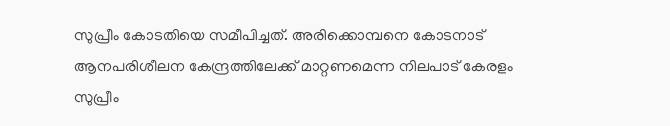സുപ്രീം കോടതിയെ സമീപിച്ചത്. അരിക്കൊമ്പനെ കോടനാട് ആനപരിശീലന കേന്ദ്രത്തിലേക്ക് മാറ്റണമെന്ന നിലപാട് കേരളം സുപ്രീം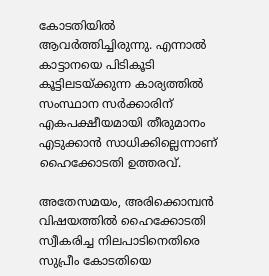കോടതിയില്‍ ആവര്‍ത്തിച്ചിരുന്നു. എന്നാല്‍ കാട്ടാനയെ പിടികൂടി കൂട്ടിലടയ്ക്കുന്ന കാര്യത്തില്‍ സംസ്ഥാന സര്‍ക്കാരിന് എകപക്ഷീയമായി തീരുമാനം എടുക്കാന്‍ സാധിക്കില്ലെന്നാണ് ഹൈക്കോടതി ഉത്തരവ്.

അതേസമയം, അരിക്കൊമ്പന്‍ വിഷയത്തില്‍ ഹൈക്കോടതി സ്വീകരിച്ച നിലപാടിനെതിരെ സുപ്രീം കോടതിയെ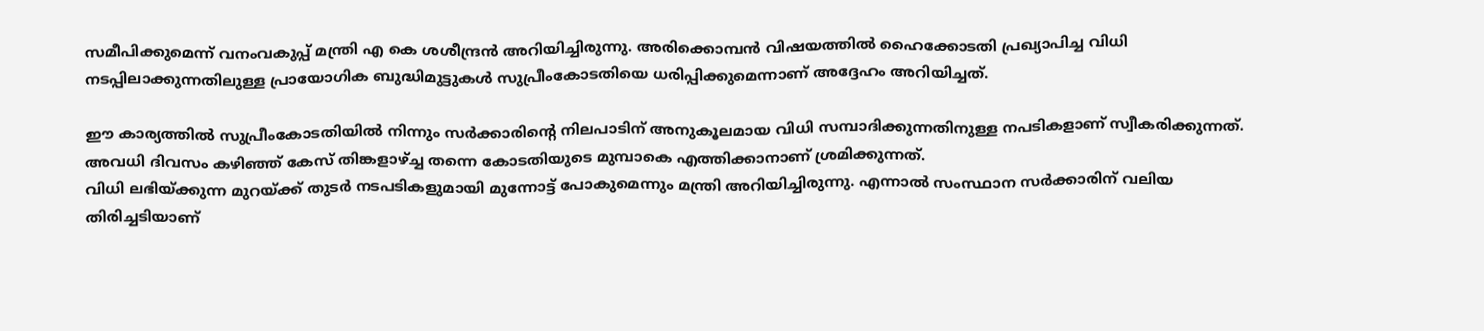സമീപിക്കുമെന്ന് വനംവകുപ്പ് മന്ത്രി എ കെ ശശീന്ദ്രന്‍ അറിയിച്ചിരുന്നു. അരിക്കൊമ്പന്‍ വിഷയത്തില്‍ ഹൈക്കോടതി പ്രഖ്യാപിച്ച വിധി നടപ്പിലാക്കുന്നതിലുള്ള പ്രായോഗിക ബുദ്ധിമുട്ടുകള്‍ സുപ്രീംകോടതിയെ ധരിപ്പിക്കുമെന്നാണ് അദ്ദേഹം അറിയിച്ചത്.

ഈ കാര്യത്തില്‍ സുപ്രീംകോടതിയില്‍ നിന്നും സര്‍ക്കാരിന്റെ നിലപാടിന് അനുകൂലമായ വിധി സമ്പാദിക്കുന്നതിനുള്ള നപടികളാണ് സ്വീകരിക്കുന്നത്. അവധി ദിവസം കഴിഞ്ഞ് കേസ് തിങ്കളാഴ്ച്ച തന്നെ കോടതിയുടെ മുമ്പാകെ എത്തിക്കാനാണ് ശ്രമിക്കുന്നത്.
വിധി ലഭിയ്ക്കുന്ന മുറയ്ക്ക് തുടര്‍ നടപടികളുമായി മുന്നോട്ട് പോകുമെന്നും മന്ത്രി അറിയിച്ചിരുന്നു. എന്നാല്‍ സംസ്ഥാന സര്‍ക്കാരിന് വലിയ തിരിച്ചടിയാണ്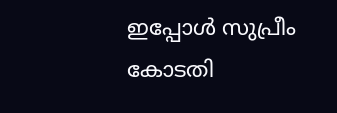ഇപ്പോള്‍ സുപ്രീം കോടതി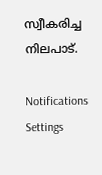സ്വീകരിച്ച നിലപാട്.

Notifications
Settings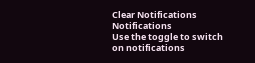Clear Notifications
Notifications
Use the toggle to switch on notifications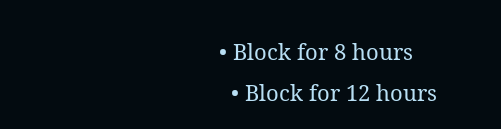• Block for 8 hours
  • Block for 12 hours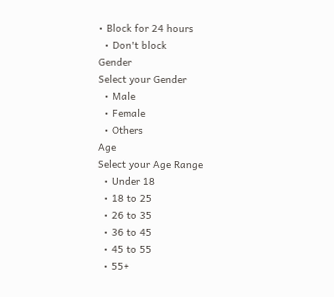• Block for 24 hours
  • Don't block
Gender
Select your Gender
  • Male
  • Female
  • Others
Age
Select your Age Range
  • Under 18
  • 18 to 25
  • 26 to 35
  • 36 to 45
  • 45 to 55
  • 55+